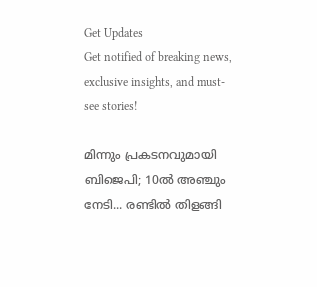Get Updates
Get notified of breaking news, exclusive insights, and must-see stories!

മിന്നും പ്രകടനവുമായി ബിജെപി; 10ല്‍ അഞ്ചും നേടി... രണ്ടില്‍ തിളങ്ങി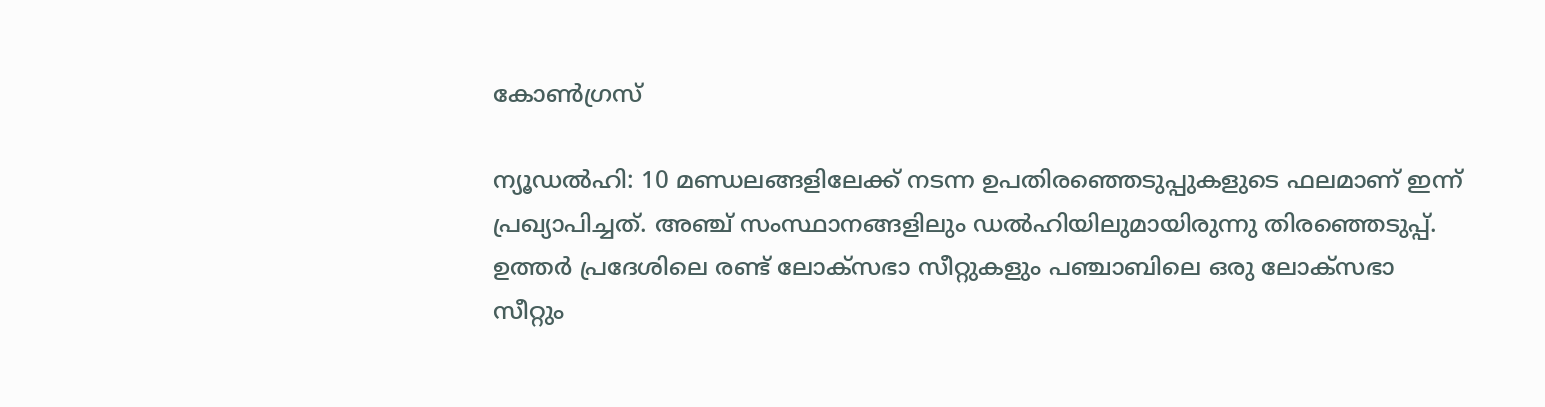കോണ്‍ഗ്രസ്

ന്യൂഡല്‍ഹി: 10 മണ്ഡലങ്ങളിലേക്ക് നടന്ന ഉപതിരഞ്ഞെടുപ്പുകളുടെ ഫലമാണ് ഇന്ന് പ്രഖ്യാപിച്ചത്. അഞ്ച് സംസ്ഥാനങ്ങളിലും ഡല്‍ഹിയിലുമായിരുന്നു തിരഞ്ഞെടുപ്പ്. ഉത്തര്‍ പ്രദേശിലെ രണ്ട് ലോക്‌സഭാ സീറ്റുകളും പഞ്ചാബിലെ ഒരു ലോക്‌സഭാ സീറ്റും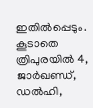ഇതില്‍പ്പെടും. കൂടാതെ ത്രിപുരയില്‍ 4, ജാര്‍ഖണ്ഡ്, ഡല്‍ഹി,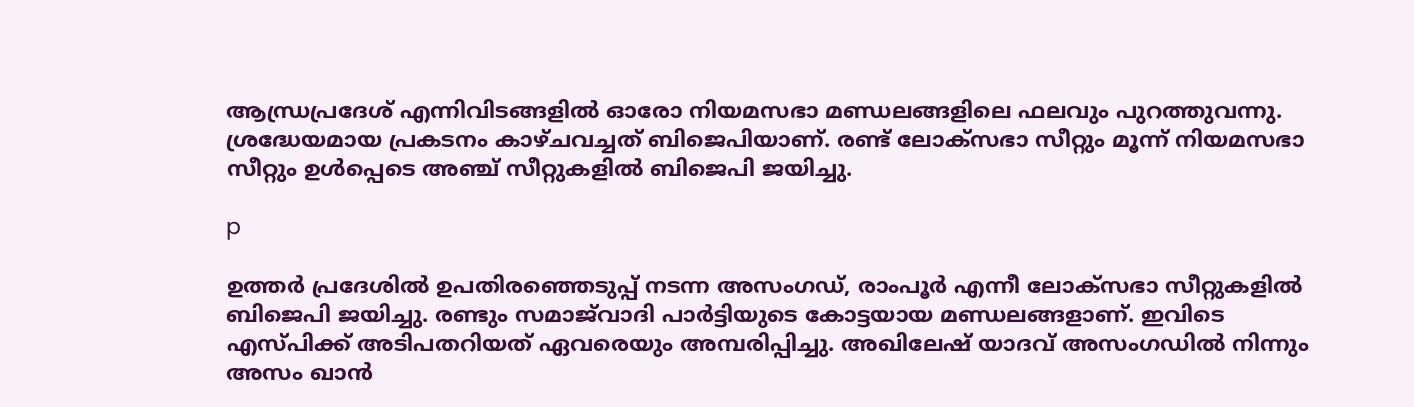ആന്ധ്രപ്രദേശ് എന്നിവിടങ്ങളില്‍ ഓരോ നിയമസഭാ മണ്ഡലങ്ങളിലെ ഫലവും പുറത്തുവന്നു. ശ്രദ്ധേയമായ പ്രകടനം കാഴ്ചവച്ചത് ബിജെപിയാണ്. രണ്ട് ലോക്‌സഭാ സീറ്റും മൂന്ന് നിയമസഭാ സീറ്റും ഉള്‍പ്പെടെ അഞ്ച് സീറ്റുകളില്‍ ബിജെപി ജയിച്ചു.

p

ഉത്തര്‍ പ്രദേശില്‍ ഉപതിരഞ്ഞെടുപ്പ് നടന്ന അസംഗഡ്, രാംപൂര്‍ എന്നീ ലോക്‌സഭാ സീറ്റുകളില്‍ ബിജെപി ജയിച്ചു. രണ്ടും സമാജ്‌വാദി പാര്‍ട്ടിയുടെ കോട്ടയായ മണ്ഡലങ്ങളാണ്. ഇവിടെ എസ്പിക്ക് അടിപതറിയത് ഏവരെയും അമ്പരിപ്പിച്ചു. അഖിലേഷ് യാദവ് അസംഗഡില്‍ നിന്നും അസം ഖാന്‍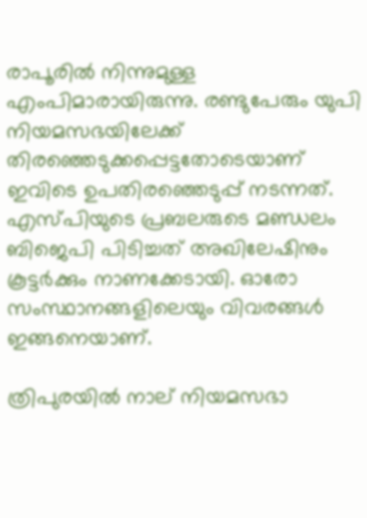രാപൂരില്‍ നിന്നുമുള്ള എംപിമാരായിരുന്നു. രണ്ടുപേരും യുപി നിയമസഭയിലേക്ക് തിരഞ്ഞെടുക്കപ്പെട്ടതോടെയാണ് ഇവിടെ ഉപതിരഞ്ഞെടുപ്പ് നടന്നത്. എസ്പിയുടെ പ്രബലരുടെ മണ്ഡലം ബിജെപി പിടിച്ചത് അഖിലേഷിനും കൂട്ടര്‍ക്കും നാണക്കേടായി. ഓരോ സംസ്ഥാനങ്ങളിലെയും വിവരങ്ങള്‍ ഇങ്ങനെയാണ്.

ത്രിപുരയില്‍ നാല് നിയമസഭാ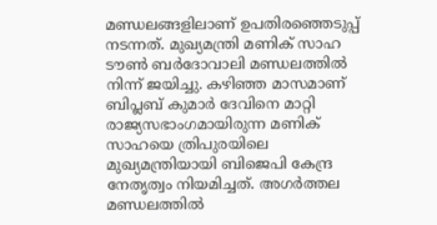മണ്ഡലങ്ങളിലാണ് ഉപതിരഞ്ഞെടുപ്പ് നടന്നത്. മുഖ്യമന്ത്രി മണിക് സാഹ ടൗണ്‍ ബര്‍ദോവാലി മണ്ഡലത്തില്‍ നിന്ന് ജയിച്ചു. കഴിഞ്ഞ മാസമാണ് ബിപ്ലബ് കുമാര്‍ ദേവിനെ മാറ്റി രാജ്യസഭാംഗമായിരുന്ന മണിക് സാഹയെ ത്രിപുരയിലെ മുഖ്യമന്ത്രിയായി ബിജെപി കേന്ദ്ര നേതൃത്വം നിയമിച്ചത്. അഗര്‍ത്തല മണ്ഡലത്തില്‍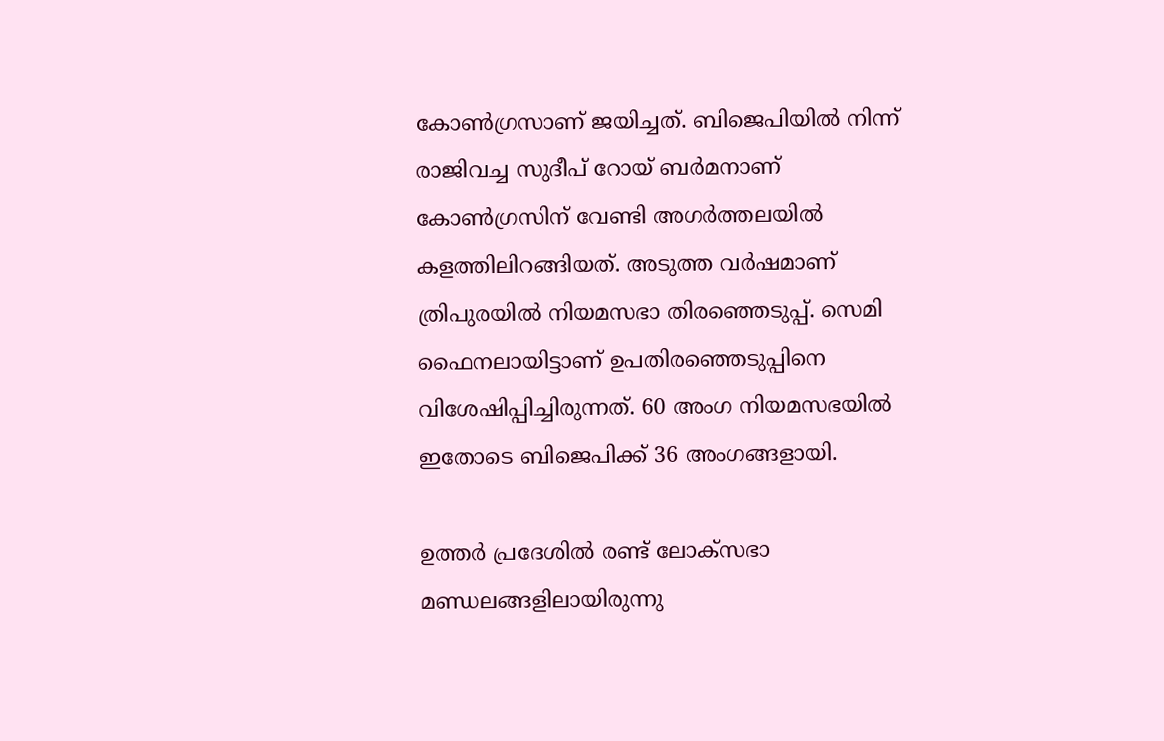കോണ്‍ഗ്രസാണ് ജയിച്ചത്. ബിജെപിയില്‍ നിന്ന് രാജിവച്ച സുദീപ് റോയ് ബര്‍മനാണ് കോണ്‍ഗ്രസിന് വേണ്ടി അഗര്‍ത്തലയില്‍ കളത്തിലിറങ്ങിയത്. അടുത്ത വര്‍ഷമാണ് ത്രിപുരയില്‍ നിയമസഭാ തിരഞ്ഞെടുപ്പ്. സെമി ഫൈനലായിട്ടാണ് ഉപതിരഞ്ഞെടുപ്പിനെ വിശേഷിപ്പിച്ചിരുന്നത്. 60 അംഗ നിയമസഭയില്‍ ഇതോടെ ബിജെപിക്ക് 36 അംഗങ്ങളായി.

ഉത്തര്‍ പ്രദേശില്‍ രണ്ട് ലോക്‌സഭാ മണ്ഡലങ്ങളിലായിരുന്നു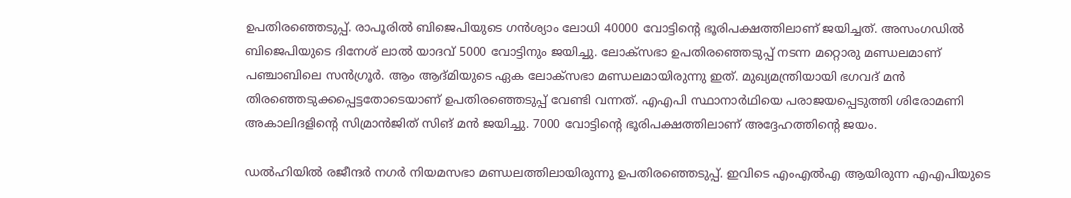ഉപതിരഞ്ഞെടുപ്പ്. രാപൂരില്‍ ബിജെപിയുടെ ഗന്‍ശ്യാം ലോധി 40000 വോട്ടിന്റെ ഭൂരിപക്ഷത്തിലാണ് ജയിച്ചത്. അസംഗഡില്‍ ബിജെപിയുടെ ദിനേശ് ലാല്‍ യാദവ് 5000 വോട്ടിനും ജയിച്ചു. ലോക്‌സഭാ ഉപതിരഞ്ഞെടുപ്പ് നടന്ന മറ്റൊരു മണ്ഡലമാണ് പഞ്ചാബിലെ സന്‍ഗ്രൂര്‍. ആം ആദ്മിയുടെ ഏക ലോക്‌സഭാ മണ്ഡലമായിരുന്നു ഇത്. മുഖ്യമന്ത്രിയായി ഭഗവദ് മന്‍ തിരഞ്ഞെടുക്കപ്പെട്ടതോടെയാണ് ഉപതിരഞ്ഞെടുപ്പ് വേണ്ടി വന്നത്. എഎപി സ്ഥാനാര്‍ഥിയെ പരാജയപ്പെടുത്തി ശിരോമണി അകാലിദളിന്റെ സിമ്രാന്‍ജിത് സിങ് മന്‍ ജയിച്ചു. 7000 വോട്ടിന്റെ ഭൂരിപക്ഷത്തിലാണ് അദ്ദേഹത്തിന്റെ ജയം.

ഡല്‍ഹിയില്‍ രജീന്ദര്‍ നഗര്‍ നിയമസഭാ മണ്ഡലത്തിലായിരുന്നു ഉപതിരഞ്ഞെടുപ്പ്. ഇവിടെ എംഎല്‍എ ആയിരുന്ന എഎപിയുടെ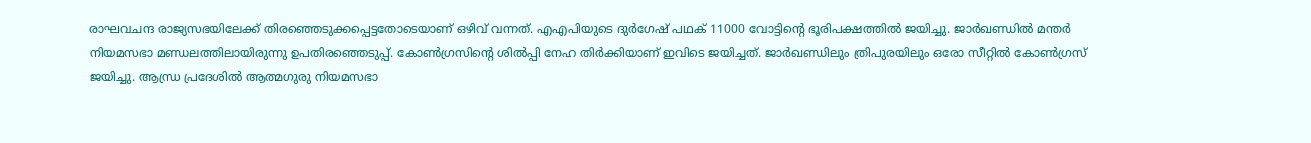രാഘവചന്ദ രാജ്യസഭയിലേക്ക് തിരഞ്ഞെടുക്കപ്പെട്ടതോടെയാണ് ഒഴിവ് വന്നത്. എഎപിയുടെ ദുര്‍ഗേഷ് പഥക് 11000 വോട്ടിന്റെ ഭൂരിപക്ഷത്തില്‍ ജയിച്ചു. ജാര്‍ഖണ്ഡില്‍ മന്തര്‍ നിയമസഭാ മണ്ഡലത്തിലായിരുന്നു ഉപതിരഞ്ഞെടുപ്പ്. കോണ്‍ഗ്രസിന്റെ ശില്‍പ്പി നേഹ തിര്‍ക്കിയാണ് ഇവിടെ ജയിച്ചത്. ജാര്‍ഖണ്ഡിലും ത്രിപുരയിലും ഒരോ സീറ്റില്‍ കോണ്‍ഗ്രസ് ജയിച്ചു. ആന്ധ്ര പ്രദേശില്‍ ആത്മഗുരു നിയമസഭാ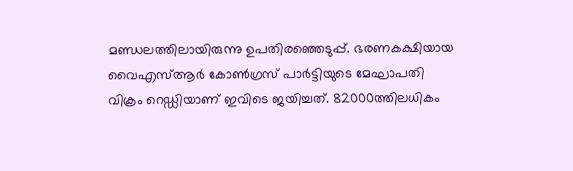മണ്ഡലത്തിലായിരുന്നു ഉപതിരഞ്ഞെടുപ്പ്. ഭരണകക്ഷിയായ വൈഎസ്ആര്‍ കോണ്‍ഗ്രസ് പാര്‍ട്ടിയുടെ മേഘാപതി വിക്രം റെഡ്ഡിയാണ് ഇവിടെ ജയിച്ചത്. 82000ത്തിലധികം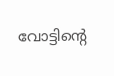വോട്ടിന്റെ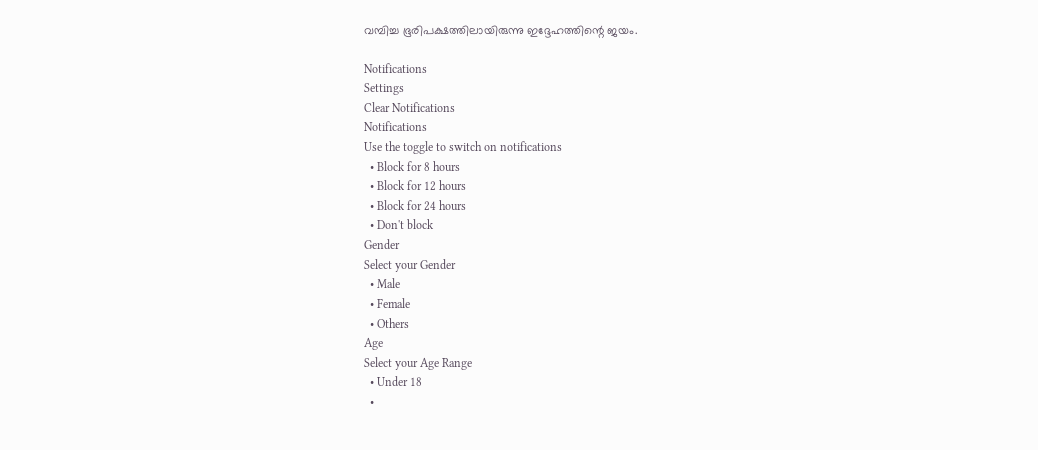വമ്പിച്ച ഭൂരിപക്ഷത്തിലായിരുന്നു ഇദ്ദേഹത്തിന്റെ ജയം.

Notifications
Settings
Clear Notifications
Notifications
Use the toggle to switch on notifications
  • Block for 8 hours
  • Block for 12 hours
  • Block for 24 hours
  • Don't block
Gender
Select your Gender
  • Male
  • Female
  • Others
Age
Select your Age Range
  • Under 18
  •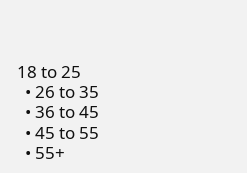18 to 25
  • 26 to 35
  • 36 to 45
  • 45 to 55
  • 55+